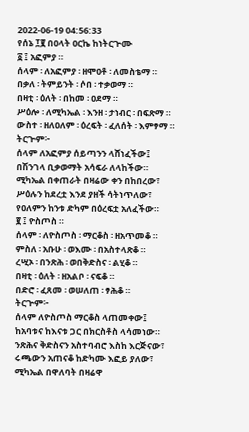2022-06-19 04:56:33
የሰኔ ፲፪ በዐላት ዐርኬ ከነትርጕሙ
፩ ፤ አፎምያ ።
ሰላም ፡ ለአፎምያ ፡ ዘሞዐቶ ፡ ለመስቴማ ።
በቃለ ፡ ትምይንት ፡ ሶበ ፡ ተቃወማ ።
በዛቲ ፡ ዕለት ፡ በከመ ፡ ዐደማ ።
ሥዕሎ ፡ ለሚካኤል ፡ እንዘ ፡ ታነብር ፡ በፍጽማ ።
ውስተ ፡ ዘለዐለም ፡ ዕረፍት ፡ ፈለሰት ፡ እምፃማ ።
ትርጕም፦
ሰላም ለአፎምያ ሰይጣንን ላሸነፈችው፤
በሽንገላ ቢቃወማት አሳፍራ ለላከችው።
ሚካኤል በቀጠራት በዛሬው ቀን በከበረው፣
ሥዕሉን ከደረቷ እንደ ያዘች ሳትነጥለው፣
የዐለምን ከንቱ ድካም በዕረፍቷ አለፈችው።
፪ ፤ ዮስጦስ ።
ሰላም ፡ ለዮስጦስ ፡ ማርቆስ ፡ ዘአጥመቆ ።
ምስለ ፡ አቡሁ ፡ ወእሙ ፡ በአስተላጽቆ ።
ረሢኦ ፡ በንጽሕ ፡ ወበቅድስና ፡ ልሂቆ ።
በዛቲ ፡ ዕለት ፡ ዘአልቦ ፡ ናፍቆ ።
በድሮ ፡ ፈጸመ ፡ ወሠለጠ ፡ ፃሕቆ ።
ትርጕም፦
ሰላም ለዮስጦስ ማርቆስ ላጠመቀው፤
ከአባቱና ከእናቱ ጋር በክርስቶስ ላሳመነው።
ንጽሕና ቅድስናን አስተባብሮ እስከ እርጅናው፣
ሩጫውን አጠናቆ ከድካሙ እፎይ ያለው፣
ሚካኤል በዋለባት በዛሬዋ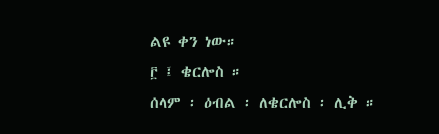ልዩ ቀን ነው።
፫ ፤ ቄርሎስ ።
ሰላም ፡ ዕብል ፡ ለቄርሎስ ፡ ሊቅ ።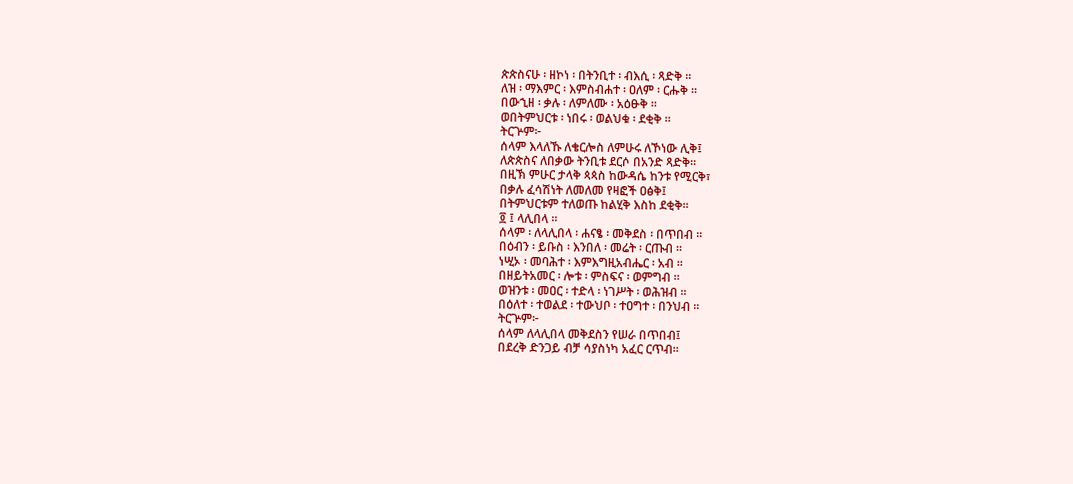ጵጵስናሁ ፡ ዘኮነ ፡ በትንቢተ ፡ ብእሲ ፡ ጻድቅ ።
ለዝ ፡ ማእምር ፡ እምስብሐተ ፡ ዐለም ፡ ርሑቅ ።
በውኂዘ ፡ ቃሉ ፡ ለምለሙ ፡ አዕፁቅ ።
ወበትምህርቱ ፡ ነበሩ ፡ ወልህቁ ፡ ደቂቅ ።
ትርጕም፦
ሰላም እላለኹ ለቄርሎስ ለምሁሩ ለኾነው ሊቅ፤
ለጵጵስና ለበቃው ትንቢቱ ደርሶ በአንድ ጻድቅ።
በዚኽ ምሁር ታላቅ ጳጳስ ከውዳሴ ከንቱ የሚርቅ፣
በቃሉ ፈሳሽነት ለመለመ የዛፎች ዐፅቅ፤
በትምህርቱም ተለወጡ ከልሂቅ እስከ ደቂቅ።
፬ ፤ ላሊበላ ።
ሰላም ፡ ለላሊበላ ፡ ሐናፄ ፡ መቅደስ ፡ በጥበብ ።
በዕብን ፡ ይቡስ ፡ እንበለ ፡ መሬት ፡ ርጡብ ።
ነሢኦ ፡ መባሕተ ፡ እምእግዚአብሔር ፡ አብ ።
በዘይትአመር ፡ ሎቱ ፡ ምስፍና ፡ ወምግብ ።
ወዝንቱ ፡ መዐር ፡ ተድላ ፡ ነገሥት ፡ ወሕዝብ ።
በዕለተ ፡ ተወልደ ፡ ተውህቦ ፡ ተዐግተ ፡ በንህብ ።
ትርጕም፦
ሰላም ለላሊበላ መቅደስን የሠራ በጥበብ፤
በደረቅ ድንጋይ ብቻ ሳያስነካ አፈር ርጥብ።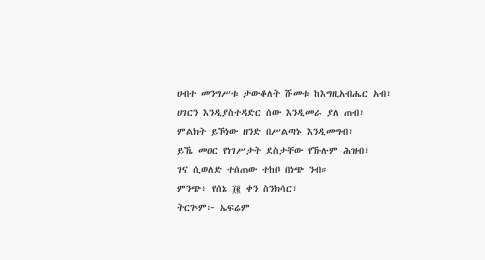ሀብተ መንግሥቱ ታውቆለት ሹመቱ ከእግዚአብሔር አብ፣
ሀገርን እንዲያስተዳድር ሰው እንዲመራ ያለ ጠብ፣
ምልክት ይኾነው ዘንድ በሥልጣኑ እንዲመግብ፣
ይኼ መዐር የነገሥታት ደስታቸው የኹሉም ሕዝብ፣
ገና ሲወለድ ተሰጠው ተከቦ በነጭ ንብ።
ምንጭ፥ የሰኔ ፲፪ ቀን ስንክሳር፣
ትርጕም፦ ኤፍሬም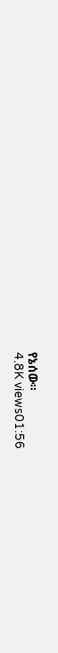የኔሰው።
4.8K views01:56